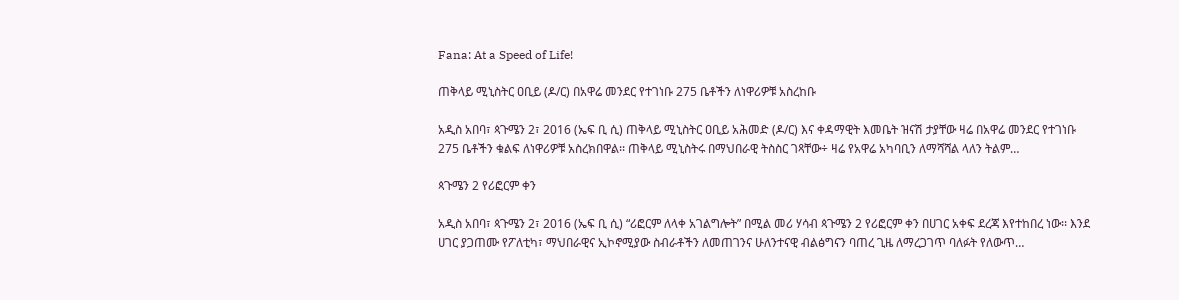Fana: At a Speed of Life!

ጠቅላይ ሚኒስትር ዐቢይ (ዶ/ር) በአዋሬ መንደር የተገነቡ 275 ቤቶችን ለነዋሪዎቹ አስረከቡ

አዲስ አበባ፣ ጳጉሜን 2፣ 2016 (ኤፍ ቢ ሲ) ጠቅላይ ሚኒስትር ዐቢይ አሕመድ (ዶ/ር) እና ቀዳማዊት እመቤት ዝናሽ ታያቸው ዛሬ በአዋሬ መንደር የተገነቡ 275 ቤቶችን ቁልፍ ለነዋሪዎቹ አስረክበዋል፡፡ ጠቅላይ ሚኒስትሩ በማህበራዊ ትስስር ገጻቸው÷ ዛሬ የአዋሬ አካባቢን ለማሻሻል ላለን ትልም…

ጳጉሜን 2 የሪፎርም ቀን

አዲስ አበባ፣ ጳጉሜን 2፣ 2016 (ኤፍ ቢ ሲ) “ሪፎርም ለላቀ አገልግሎት” በሚል መሪ ሃሳብ ጳጉሜን 2 የሪፎርም ቀን በሀገር አቀፍ ደረጃ እየተከበረ ነው፡፡ እንደ ሀገር ያጋጠሙ የፖለቲካ፣ ማህበራዊና ኢኮኖሚያው ስብራቶችን ለመጠገንና ሁለንተናዊ ብልፅግናን ባጠረ ጊዜ ለማረጋገጥ ባለፉት የለውጥ…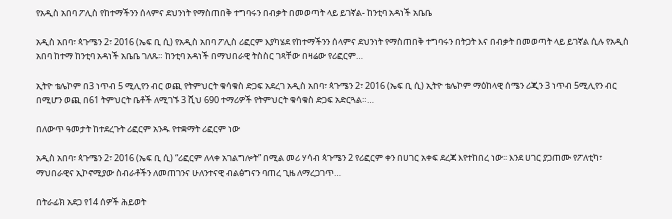የአዲስ አበባ ፖሊስ የከተማችንን ሰላምና ደህንነት የማስጠበቅ ተግባሩን በብቃት በመወጣት ላይ ይገኛል- ከንቲባ አዳነች አቤቤ

አዲስ አበባ፣ ጳጉሜን 2፣ 2016 (ኤፍ ቢ ሲ) የአዲስ አበባ ፖሊስ ሪፎርም እያካሄደ የከተማችንን ሰላምና ደህንነት የማስጠበቅ ተግባሩን በትጋት እና በብቃት በመወጣት ላይ ይገኛል ሲሉ የአዲስ አበባ ከተማ ከንቲባ አዳነች አቤቤ ገለጹ። ከንቲባ አዳነች በማህበራዊ ትስስር ገጻቸው በዛሬው የሪፎርም…

ኢትዮ ቴሌኮም በ3 ነጥብ 5 ሚሊየን ብር ወጪ የትምህርት ቁሳቁስ ድጋፍ አደረገ አዲስ አበባ፣ ጳጉሜን 2፣ 2016 (ኤፍ ቢ ሲ) ኢትዮ ቴሌኮም ማዕከላዊ ሰሜን ሪጂን 3 ነጥብ 5ሚሊየን ብር በሚሆን ወጪ በ61 ትምህርት ቤቶች ለሚገኙ 3 ሺህ 690 ተማሪዎች የትምህርት ቁሳቁስ ድጋፍ አድርጓል።…

በለውጥ ዓመታት ከተደረጉት ሪፎርም አንዱ የተቋማት ሪፎርም ነው

አዲስ አበባ፣ ጳጉሜን 2፣ 2016 (ኤፍ ቢ ሲ) “ሪፎርም ለላቀ አገልግሎት” በሚል መሪ ሃሳብ ጳጉሜን 2 የሪፎርም ቀን በሀገር አቀፍ ደረጃ እየተከበረ ነው፡፡ እንደ ሀገር ያጋጠሙ የፖለቲካ፣ ማህበራዊና ኢኮኖሚያው ስብራቶችን ለመጠገንና ሁለንተናዊ ብልፅግናን ባጠረ ጊዜ ለማረጋገጥ…

በትራፊክ አደጋ የ14 ሰዎች ሕይወት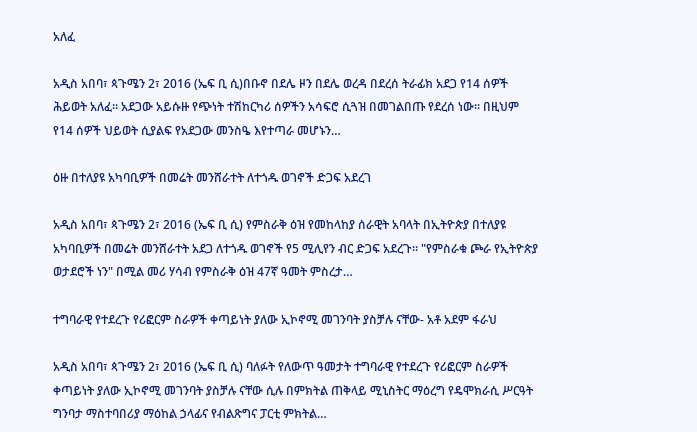አለፈ

አዲስ አበባ፣ ጳጉሜን 2፣ 2016 (ኤፍ ቢ ሲ)በቡኖ በደሌ ዞን በደሌ ወረዳ በደረሰ ትራፊክ አደጋ የ14 ሰዎች ሕይወት አለፈ፡፡ አደጋው አይሱዙ የጭነት ተሽከርካሪ ሰዎችን አሳፍሮ ሲጓዝ በመገልበጡ የደረሰ ነው፡፡ በዚህም የ14 ሰዎች ህይወት ሲያልፍ የአደጋው መንስዔ እየተጣራ መሆኑን…

ዕዙ በተለያዩ አካባቢዎች በመሬት መንሸራተት ለተጎዱ ወገኖች ድጋፍ አደረገ

አዲስ አበባ፣ ጳጉሜን 2፣ 2016 (ኤፍ ቢ ሲ) የምስራቅ ዕዝ የመከላከያ ሰራዊት አባላት በኢትዮጵያ በተለያዩ አካባቢዎች በመሬት መንሸራተት አደጋ ለተጎዱ ወገኖች የ5 ሚሊየን ብር ድጋፍ አደረጉ። "የምስራቁ ጮራ የኢትዮጵያ ወታደሮች ነን" በሚል መሪ ሃሳብ የምስራቅ ዕዝ 47ኛ ዓመት ምስረታ…

ተግባራዊ የተደረጉ የሪፎርም ስራዎች ቀጣይነት ያለው ኢኮኖሚ መገንባት ያስቻሉ ናቸው- አቶ አደም ፋራህ

አዲስ አበባ፣ ጳጉሜን 2፣ 2016 (ኤፍ ቢ ሲ) ባለፉት የለውጥ ዓመታት ተግባራዊ የተደረጉ የሪፎርም ስራዎች ቀጣይነት ያለው ኢኮኖሚ መገንባት ያስቻሉ ናቸው ሲሉ በምክትል ጠቅላይ ሚኒስትር ማዕረግ የዴሞክራሲ ሥርዓት ግንባታ ማስተባበሪያ ማዕከል ኃላፊና የብልጽግና ፓርቲ ምክትል…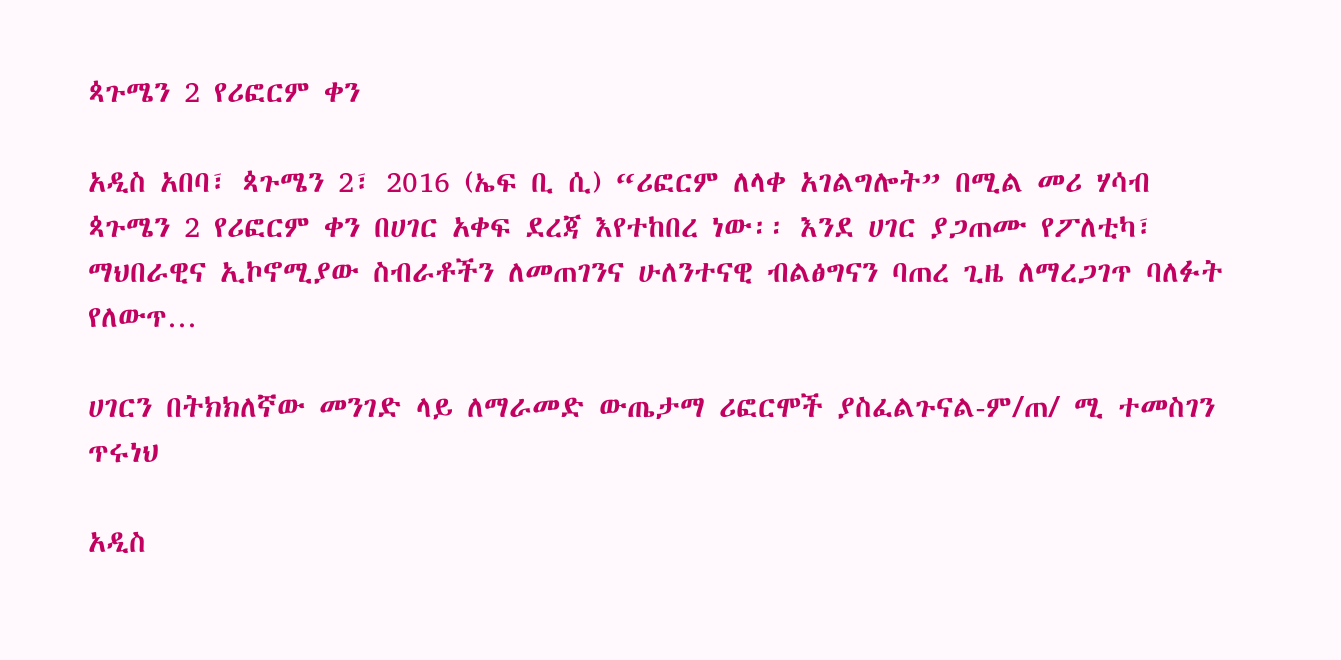ጳጉሜን 2 የሪፎርም ቀን

አዲስ አበባ፣ ጳጉሜን 2፣ 2016 (ኤፍ ቢ ሲ) “ሪፎርም ለላቀ አገልግሎት” በሚል መሪ ሃሳብ ጳጉሜን 2 የሪፎርም ቀን በሀገር አቀፍ ደረጃ እየተከበረ ነው፡፡ እንደ ሀገር ያጋጠሙ የፖለቲካ፣ ማህበራዊና ኢኮኖሚያው ስብራቶችን ለመጠገንና ሁለንተናዊ ብልፅግናን ባጠረ ጊዜ ለማረጋገጥ ባለፉት የለውጥ…

ሀገርን በትክክለኛው መንገድ ላይ ለማራመድ ውጤታማ ሪፎርሞች ያስፈልጉናል-ም/ጠ/ ሚ ተመስገን ጥሩነህ

አዲስ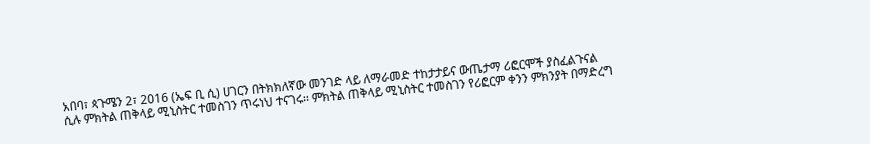አበባ፣ ጳጉሜን 2፣ 2016 (ኤፍ ቢ ሲ) ሀገርን በትክክለኛው መንገድ ላይ ለማራመድ ተከታታይና ውጤታማ ሪፎርሞች ያስፈልጉናል ሲሉ ምክትል ጠቅላይ ሚኒስትር ተመስገን ጥሩነህ ተናገሩ፡፡ ምክትል ጠቅላይ ሚኒስትር ተመስገን የሪፎርም ቀንን ምክንያት በማድረግ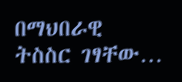በማህበራዊ ትስስር ገፃቸው…